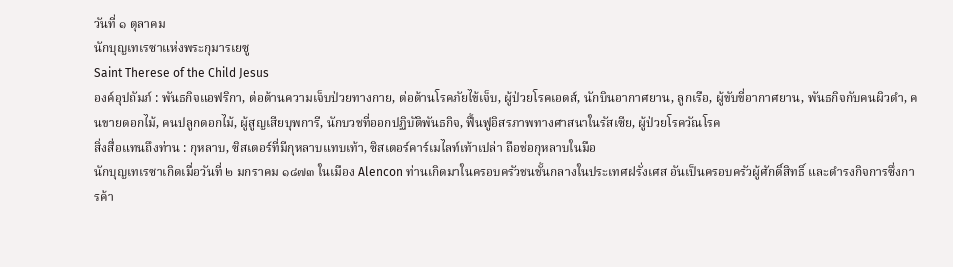วันที่ ๑ ตุลาคม
นักบุญเทเรซาแห่งพระกุมารเยซู
Saint Therese of the Child Jesus
องค์อุปถัมภ์ : พันธกิจแอฟริกา, ต่อต้านความเจ็บป่วยทางกาย, ต่อต้านโรคภัยไข้เจ็บ, ผู้ป่วยโรคเอดส์, นักบินอากาศยาน, ลูกเรือ, ผู้ขับขี่อากาศยาน, พันธกิจกับคนผิวดำ, คนขายดอกไม้, คนปลูกดอกไม้, ผู้สูญเสียบุพการี, นักบวชที่ออกปฏิบัติพันธกิจ, ฟื้นฟูอิสรภาพทางศาสนาในรัสเซีย, ผู้ป่วยโรควัณโรค
สิ่งสื่อแทนถึงท่าน : กุหลาบ, ซิสเตอร์ที่มีกุหลาบแทบเท้า, ซิสเตอร์คาร์เมไลท์เท้าเปล่า ถือช่อกุหลาบในมือ
นักบุญเทเรซาเกิดเมื่อวันที่ ๒ มกราคม ๑๘๗๓ ในเมือง Alencon ท่านเกิดมาในครอบครัวชนชั้นกลางในประเทศฝรั่งเศส อันเป็นครอบครัวผู้ศักดิ์สิทธิ์ และดำรงกิจการซึ่งการค้า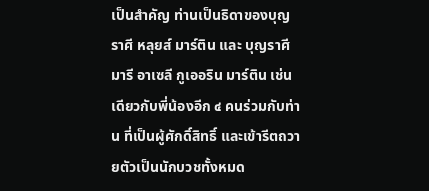เป็นสำคัญ ท่านเป็นธิดาของบุญราศี หลุยส์ มาร์ติน และ บุญราศี มารี อาเซลี กูเออริน มาร์ติน เช่นเดียวกับพี่น้องอีก ๔ คนร่วมกับท่าน ที่เป็นผู้ศักดิ์สิทธิ์ และเข้ารีตถวายตัวเป็นนักบวชทั้งหมด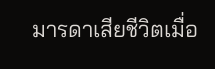มารดาเสียชีวิตเมื่อ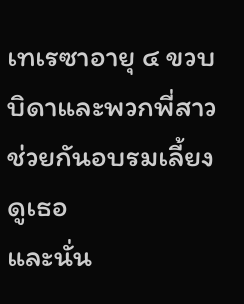เทเรซาอายุ ๔ ขวบ บิดาและพวกพี่สาวช่วยกันอบรมเลี้ยงดูเธอ
และนั่น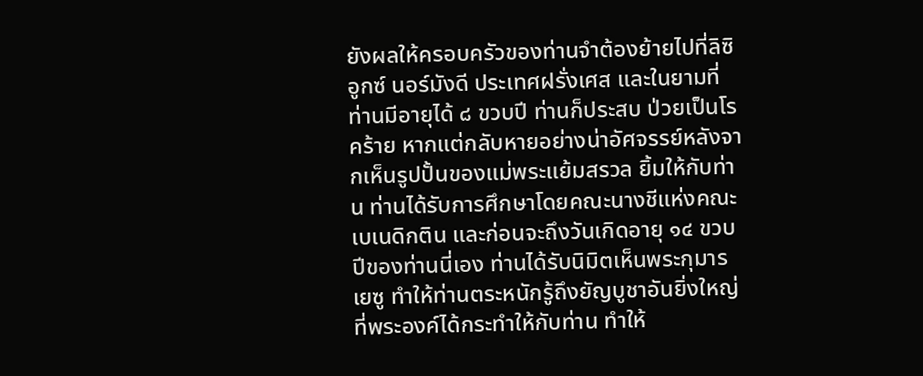ยังผลให้ครอบครัวของท่านจำต้องย้ายไปที่ลิซิอูกซ์ นอร์มังดี ประเทศฝรั่งเศส และในยามที่ท่านมีอายุได้ ๘ ขวบปี ท่านก็ประสบ ป่วยเป็นโรคร้าย หากแต่กลับหายอย่างน่าอัศจรรย์หลังจากเห็นรูปปั้นของแม่พระแย้มสรวล ยิ้มให้กับท่าน ท่านได้รับการศึกษาโดยคณะนางชีแห่งคณะเบเนดิกติน และก่อนจะถึงวันเกิดอายุ ๑๔ ขวบปีของท่านนี่เอง ท่านได้รับนิมิตเห็นพระกุมารเยซู ทำให้ท่านตระหนักรู้ถึงยัญบูชาอันยิ่งใหญ่ ที่พระองค์ได้กระทำให้กับท่าน ทำให้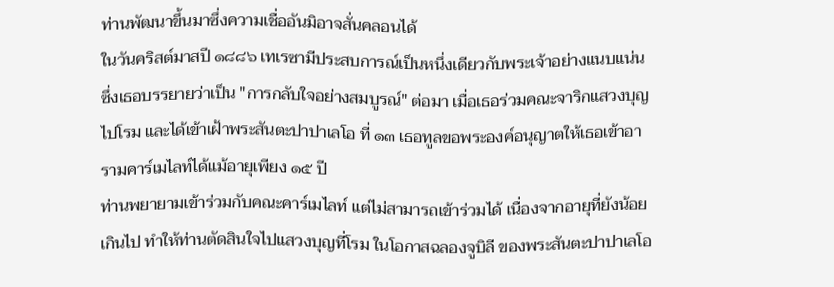ท่านพัฒนาขึ้นมาซึ่งความเชื่ออันมิอาจสั่นคลอนได้
ในวันคริสต์มาสปี ๑๘๘๖ เทเรซามีประสบการณ์เป็นหนึ่งเดียวกับพระเจ้าอย่างแนบแน่น ซึ่งเธอบรรยายว่าเป็น "การกลับใจอย่างสมบูรณ์" ต่อมา เมื่อเธอร่วมคณะจาริกแสวงบุญไปโรม และได้เข้าเฝ้าพระสันตะปาปาเลโอ ที่ ๑๓ เธอทูลขอพระองค์อนุญาตให้เธอเข้าอารามคาร์เมไลท์ได้แม้อายุเพียง ๑๕ ปี
ท่านพยายามเข้าร่วมกับคณะคาร์เมไลท์ แต่ไม่สามารถเข้าร่วมได้ เนื่องจากอายุที่ยังน้อยเกินไป ทำให้ท่านตัดสินใจไปแสวงบุญที่โรม ในโอกาสฉลองจูบิลี ของพระสันตะปาปาเลโอ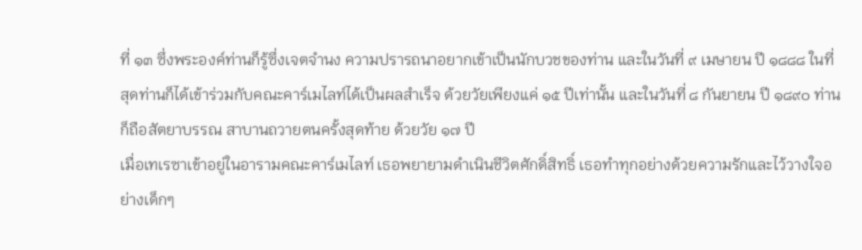ที่ ๑๓ ซึ่งพระองค์ท่านก็รู้ซึ่งเจตจำนง ความปรารถนาอยากเข้าเป็นนักบวชของท่าน และในวันที่ ๙ เมษายน ปี ๑๘๘๘ ในที่สุดท่านก็ได้เข้าร่วมกับคณะคาร์เมไลท์ได้เป็นผลสำเร็จ ด้วยวัยเพียงแค่ ๑๕ ปีเท่านั้น และในวันที่ ๘ กันยายน ปี ๑๘๙๐ ท่านก็ถือสัตยาบรรณ สาบานถวายตนครั้งสุดท้าย ด้วยวัย ๑๗ ปี
เมื่อเทเรซาเข้าอยู่ในอารามคณะคาร์เมไลท์ เธอพยายามดำเนินชีวิตศักดิ์สิทธิ์ เธอทำทุกอย่างด้วยความรักและไว้วางใจอย่างเด็กๆ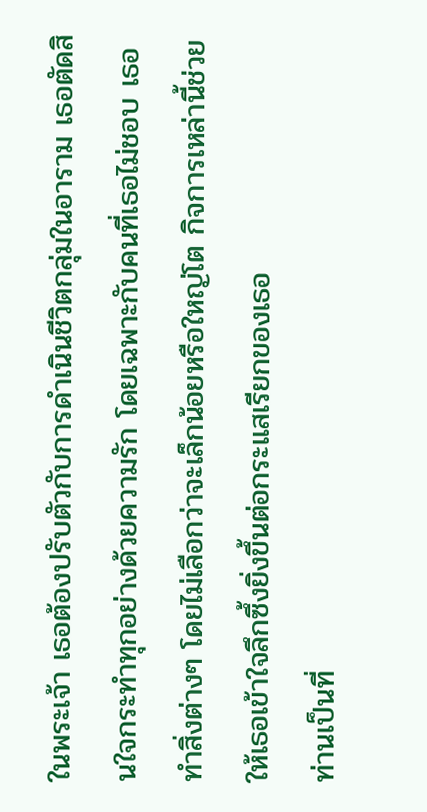ในพระเจ้า เธอต้องปรับตัวกับการดำเนินชีวิตกลุ่มในอาราม เธอตัดสินใจกระทำทุกอย่างด้วยความรัก โดยเฉพาะกับคนที่เธอไม่ชอบ เธอทำสิ่งต่างๆ โดยไม่เลือกว่าจะเล็กน้อยหรือใหญ่โต กิจการเหล่านี้ช่วยให้เธอเข้าใจลึกซึ้งยิ่งขึ้นต่อกระแสเรียกของเธอ
ท่านเป็นที่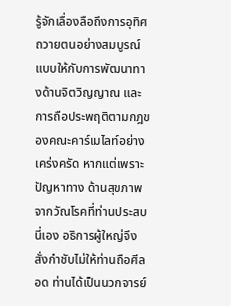รู้จักเลื่องลือถึงการอุทิศถวายตนอย่างสมบูรณ์แบบให้กับการพัฒนาทางด้านจิตวิญญาณ และการถือประพฤติตามกฎของคณะคาร์เมไลท์อย่างเคร่งครัด หากแต่เพราะปัญหาทาง ด้านสุขภาพจากวัณโรคที่ท่านประสบนี่เอง อธิการผู้ใหญ่จึงสั่งกำชับไม่ให้ท่านถือศีลอด ท่านได้เป็นนวกจารย์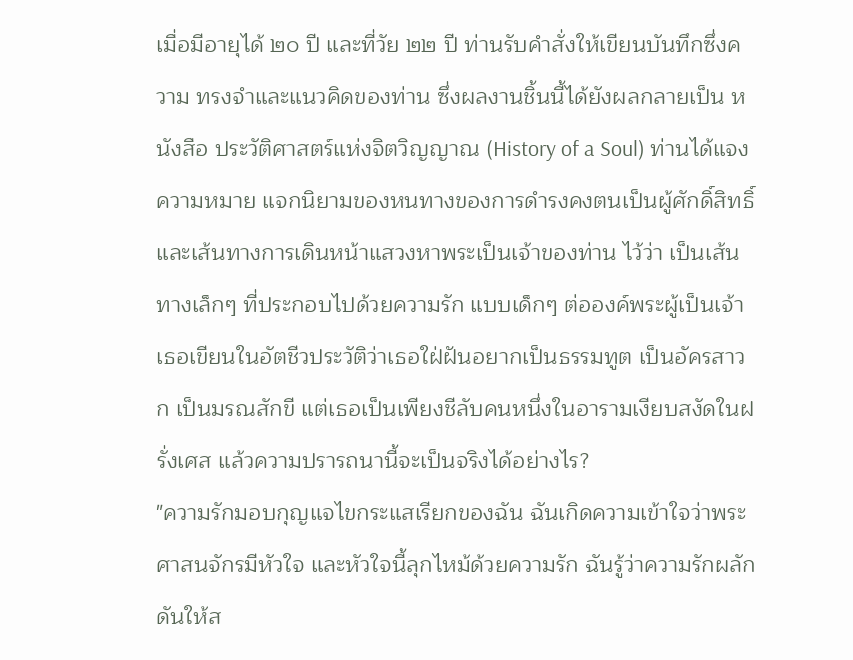เมื่อมีอายุได้ ๒๐ ปี และที่วัย ๒๒ ปี ท่านรับคำสั่งให้เขียนบันทึกซึ่งความ ทรงจำและแนวคิดของท่าน ซึ่งผลงานชิ้นนี้ได้ยังผลกลายเป็น หนังสือ ประวัติศาสตร์แห่งจิตวิญญาณ (History of a Soul) ท่านได้แจงความหมาย แจกนิยามของหนทางของการดำรงคงตนเป็นผู้ศักดิ์สิทธิ์ และเส้นทางการเดินหน้าแสวงหาพระเป็นเจ้าของท่าน ไว้ว่า เป็นเส้นทางเล็กๆ ที่ประกอบไปด้วยความรัก แบบเด็กๆ ต่อองค์พระผู้เป็นเจ้า
เธอเขียนในอัตชีวประวัติว่าเธอใฝ่ฝันอยากเป็นธรรมทูต เป็นอัครสาวก เป็นมรณสักขี แต่เธอเป็นเพียงชีลับคนหนึ่งในอารามเงียบสงัดในฝรั่งเศส แล้วความปรารถนานี้จะเป็นจริงได้อย่างไร?
"ความรักมอบกุญแจไขกระแสเรียกของฉัน ฉันเกิดความเข้าใจว่าพระศาสนจักรมีหัวใจ และหัวใจนี้ลุกไหม้ด้วยความรัก ฉันรู้ว่าความรักผลักดันให้ส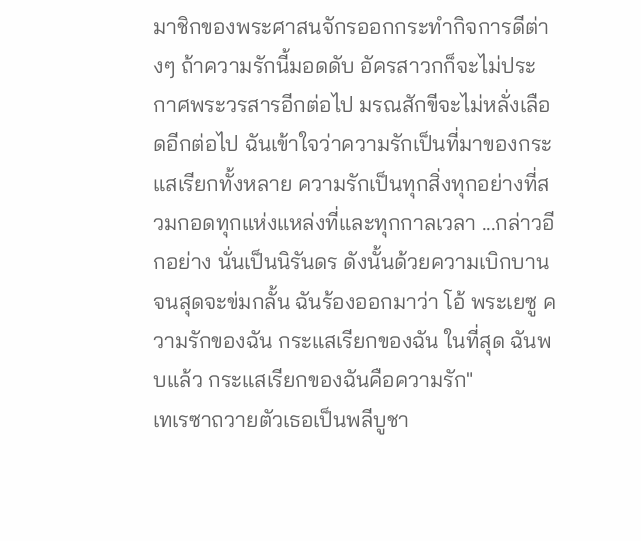มาชิกของพระศาสนจักรออกกระทำกิจการดีต่างๆ ถ้าความรักนี้มอดดับ อัครสาวกก็จะไม่ประกาศพระวรสารอีกต่อไป มรณสักขีจะไม่หลั่งเลือดอีกต่อไป ฉันเข้าใจว่าความรักเป็นที่มาของกระแสเรียกทั้งหลาย ความรักเป็นทุกสิ่งทุกอย่างที่สวมกอดทุกแห่งแหล่งที่และทุกกาลเวลา ...กล่าวอีกอย่าง นั่นเป็นนิรันดร ดังนั้นด้วยความเบิกบานจนสุดจะข่มกลั้น ฉันร้องออกมาว่า โอ้ พระเยซู ความรักของฉัน กระแสเรียกของฉัน ในที่สุด ฉันพบแล้ว กระแสเรียกของฉันคือความรัก"
เทเรซาถวายตัวเธอเป็นพลีบูชา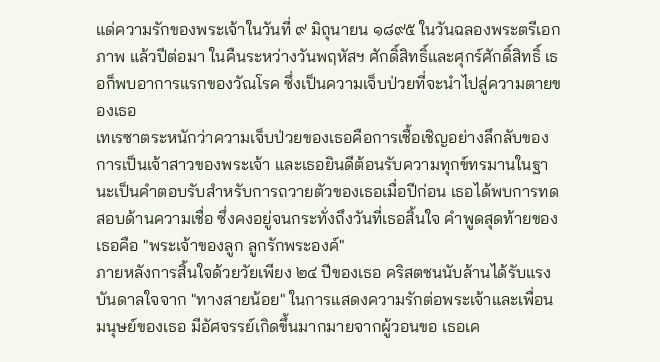แด่ความรักของพระเจ้าในวันที่ ๙ มิถุนายน ๑๘๙๕ ในวันฉลองพระตรีเอกภาพ แล้วปีต่อมา ในคืนระหว่างวันพฤหัสฯ ศักดิ์สิทธิ์และศุกร์ศักดิ์สิทธิ์ เธอก็พบอาการแรกของวัณโรค ซึ่งเป็นความเจ็บป่วยที่จะนำไปสู่ความตายของเธอ
เทเรซาตระหนักว่าความเจ็บป่วยของเธอคือการเชื้อเชิญอย่างลึกลับของการเป็นเจ้าสาวของพระเจ้า และเธอยินดีต้อนรับความทุกข์ทรมานในฐานะเป็นคำตอบรับสำหรับการถวายตัวของเธอเมื่อปีก่อน เธอได้พบการทดสอบด้านความเชื่อ ซึ่งคงอยู่จนกระทั่งถึงวันที่เธอสิ้นใจ คำพูดสุดท้ายของเธอคือ "พระเจ้าของลูก ลูกรักพระองค์"
ภายหลังการสิ้นใจด้วยวัยเพียง ๒๔ ปีของเธอ คริสตชนนับล้านได้รับแรงบันดาลใจจาก "ทางสายน้อย" ในการแสดงความรักต่อพระเจ้าและเพื่อนมนุษย์ของเธอ มีอัศจรรย์เกิดขึ้นมากมายจากผู้วอนขอ เธอเค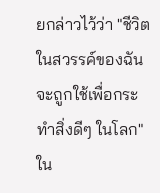ยกล่าวไว้ว่า "ชีวิตในสวรรค์ของฉันจะถูกใช้เพื่อกระทำสิ่งดีๆ ในโลก"
ใน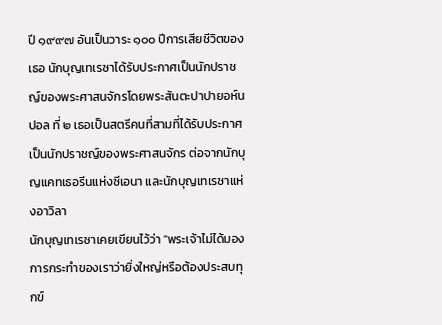ปี ๑๙๙๗ อันเป็นวาระ ๑๐๐ ปีการเสียชีวิตของเธอ นักบุญเทเรซาได้รับประกาศเป็นนักปราชญ์ของพระศาสนจักรโดยพระสันตะปาปายอห์น ปอล ที่ ๒ เธอเป็นสตรีคนที่สามที่ได้รับประกาศเป็นนักปราชญ์ของพระศาสนจักร ต่อจากนักบุญแคทเธอรีนแห่งซีเอนา และนักบุญเทเรซาแห่งอาวิลา
นักบุญเทเรซาเคยเขียนไว้ว่า "พระเจ้าไม่ได้มองการกระทำของเราว่ายิ่งใหญ่หรือต้องประสบทุกข์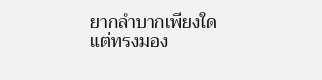ยากลำบากเพียงใด แต่ทรงมอง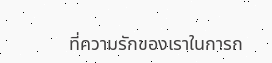ที่ความรักของเราในการก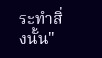ระทำสิ่งนั้น"